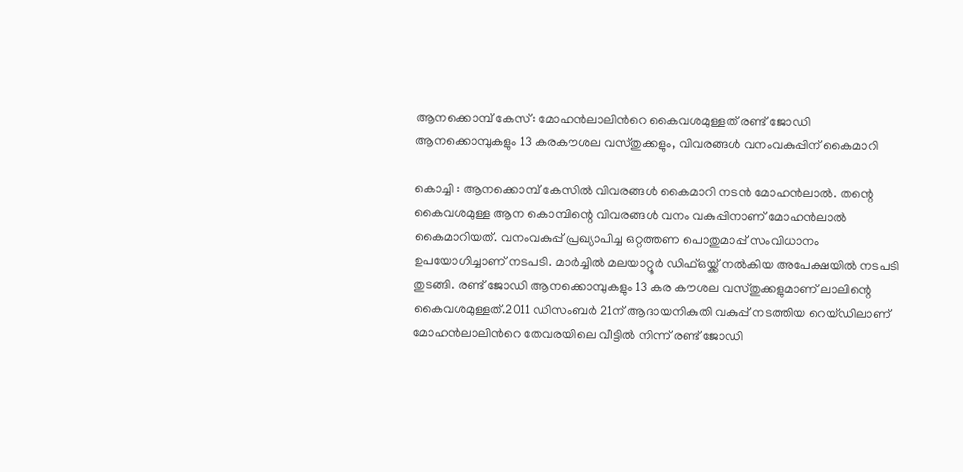ആനക്കൊമ്പ് കേസ്: മോഹൻലാലിന്‍റെ കൈവശമുള്ളത് രണ്ട് ജോഡി ആനക്കൊമ്പുകളും 13 കരകൗശല വസ്തുക്കളും, വിവരങ്ങൾ വനംവകുപ്പിന് കൈമാറി

കൊച്ചി : ആനക്കൊമ്പ് കേസിൽ വിവരങ്ങൾ കൈമാറി നടൻ മോഹൻലാൽ. തന്റെ കൈവശമുള്ള ആന കൊമ്പിന്റെ വിവരങ്ങൾ വനം വകുപ്പിനാണ് മോഹൻലാൽ കൈമാറിയത്. വനംവകുപ്പ് പ്രഖ്യാപിച്ച ഒറ്റത്തണ പൊതുമാപ്പ് സംവിധാനം ഉപയോഗിച്ചാണ് നടപടി. മാർച്ചിൽ മലയാറ്റൂർ ഡിഫ്ഒയ്ക്ക് നൽകിയ അപേക്ഷയിൽ നടപടി തുടങ്ങി. രണ്ട് ജോഡി ആനക്കൊമ്പുകളും 13 കര കൗശല വസ്തുക്കളുമാണ് ലാലിന്റെ കൈവശമുള്ളത്.2011 ഡിസംബ‍ര്‍ 21ന് ആദായനികുതി വകുപ്പ് നടത്തിയ റെയ്ഡിലാണ് മോഹൻലാലിന്‍റെ തേവരയിലെ വീട്ടിൽ നിന്ന് രണ്ട് ജോ‍ഡി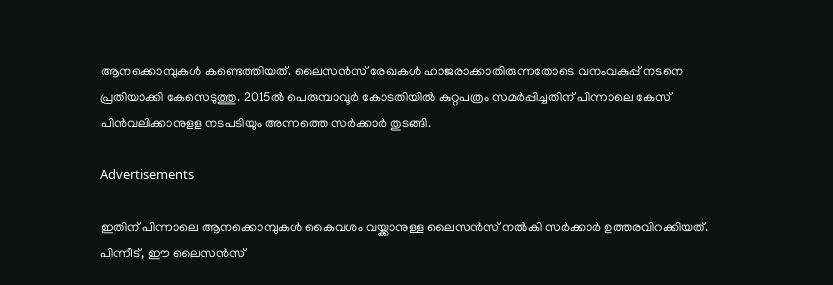ആനക്കൊമ്പുകള്‍ കണ്ടെത്തിയത്. ലൈസൻസ് രേഖകൾ ഹാജരാക്കാതിരുന്നതോടെ വനംവകുപ്പ് നടനെ പ്രതിയാക്കി കേസെടുത്തു. 2015ൽ പെരുമ്പാവൂര്‍ കോടതിയിൽ കുറ്റപത്രം സമർപ്പിച്ചതിന് പിന്നാലെ കേസ് പിൻവലിക്കാനുളള നടപടിയും അന്നത്തെ സർക്കാർ തുടങ്ങി.

Advertisements

ഇതിന് പിന്നാലെ ആനക്കൊമ്പുകള്‍ കൈവശം വയ്ക്കാനുള്ള ലൈസൻസ് നൽകി സർക്കാർ ഉത്തരവിറക്കിയത്. പിന്നീട്, ഈ ലൈസൻസ്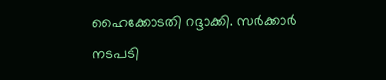ഹൈക്കോടതി റദ്ദാക്കി. സര്‍ക്കാര്‍ നടപടി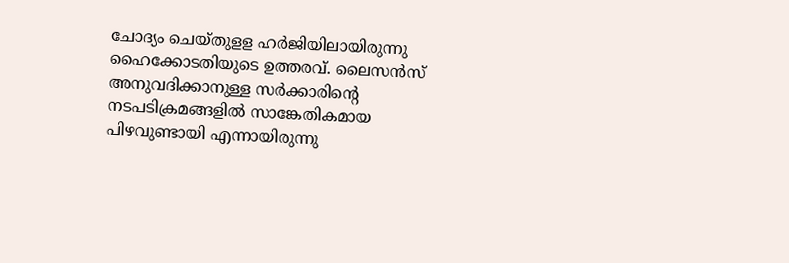ചോദ്യം ചെയ്തുളള ഹർജിയിലായിരുന്നു ഹൈക്കോടതിയുടെ ഉത്തരവ്. ലൈസൻസ് അനുവദിക്കാനുള്ള സർക്കാരിന്‍റെ നടപടിക്രമങ്ങളിൽ സാങ്കേതികമായ പിഴവുണ്ടായി എന്നായിരുന്നു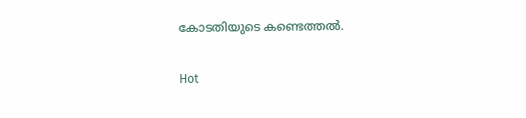കോടതിയുടെ കണ്ടെത്തൽ.

Hot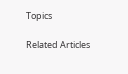Topics

Related Articles